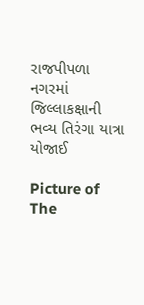રાજપીપળા નગરમાં જિલ્લાકક્ષાની ભવ્ય તિરંગા યાત્રા યોજાઈ

Picture of The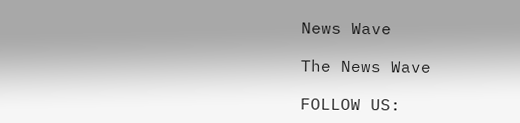News Wave

The News Wave

FOLLOW US: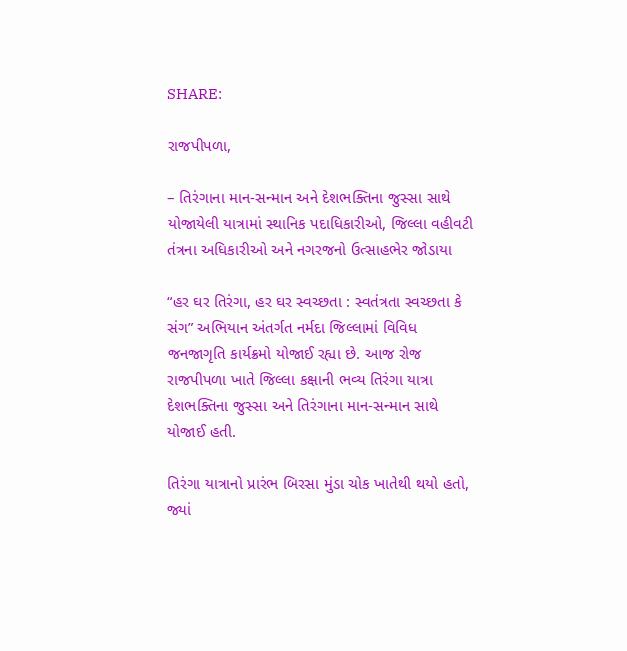SHARE:

રાજપીપળા,

– તિરંગાના માન-સન્માન અને દેશભક્તિના જુસ્સા સાથે યોજાયેલી યાત્રામાં સ્થાનિક પદાધિકારીઓ, જિલ્લા વહીવટી તંત્રના અધિકારીઓ અને નગરજનો ઉત્સાહભેર જોડાયા

“હર ઘર તિરંગા, હર ઘર સ્વચ્છતા : સ્વતંત્રતા સ્વચ્છતા કે સંગ” અભિયાન અંતર્ગત નર્મદા જિલ્લામાં વિવિધ જનજાગૃતિ કાર્યક્રમો યોજાઈ રહ્યા છે. આજ રોજ રાજપીપળા ખાતે જિલ્લા કક્ષાની ભવ્ય તિરંગા યાત્રા દેશભક્તિના જુસ્સા અને તિરંગાના માન-સન્માન સાથે યોજાઈ હતી.

તિરંગા યાત્રાનો પ્રારંભ બિરસા મુંડા ચોક ખાતેથી થયો હતો, જ્યાં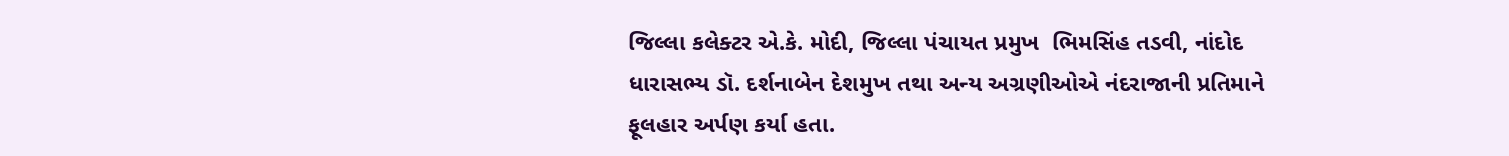જિલ્લા કલેક્ટર એ.કે. મોદી, જિલ્લા પંચાયત પ્રમુખ  ભિમસિંહ તડવી, નાંદોદ ધારાસભ્ય ડૉ. દર્શનાબેન દેશમુખ તથા અન્ય અગ્રણીઓએ નંદરાજાની પ્રતિમાને ફૂલહાર અર્પણ કર્યા હતા.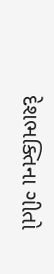દેશભક્તિના ગીતો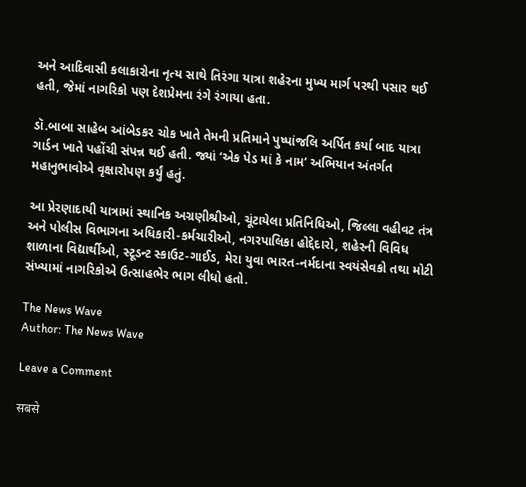અને આદિવાસી કલાકારોના નૃત્ય સાથે તિરંગા યાત્રા શહેરના મુખ્ય માર્ગ પરથી પસાર થઈ હતી, જેમાં નાગરિકો પણ દેશપ્રેમના રંગે રંગાયા હતા.

ડૉ.બાબા સાહેબ આંબેડકર ચોક ખાતે તેમની પ્રતિમાને પુષ્પાંજલિ અર્પિત કર્યા બાદ યાત્રા ગાર્ડન ખાતે પહોંચી સંપન્ન થઈ હતી. જ્યાં ‘એક પેડ માં કે નામ’ અભિયાન અંતર્ગત મહાનુભાવોએ વૃક્ષારોપણ કર્યું હતું.

આ પ્રેરણાદાયી યાત્રામાં સ્થાનિક અગ્રણીશ્રીઓ, ચૂંટાયેલા પ્રતિનિધિઓ, જિલ્લા વહીવટ તંત્ર અને પોલીસ વિભાગના અધિકારી-કર્મચારીઓ, નગરપાલિકા હોદ્દેદારો, શહેરની વિવિધ શાળાના વિદ્યાર્થીઓ, સ્ટૂડન્ટ સ્કાઉટ-ગાઈડ, મેરા યુવા ભારત-નર્મદાના સ્વયંસેવકો તથા મોટી સંખ્યામાં નાગરિકોએ ઉત્સાહભેર ભાગ લીધો હતો.

The News Wave
Author: The News Wave

Leave a Comment

सबसे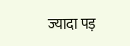ज्यादा पड़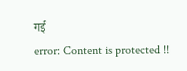गई
error: Content is protected !!